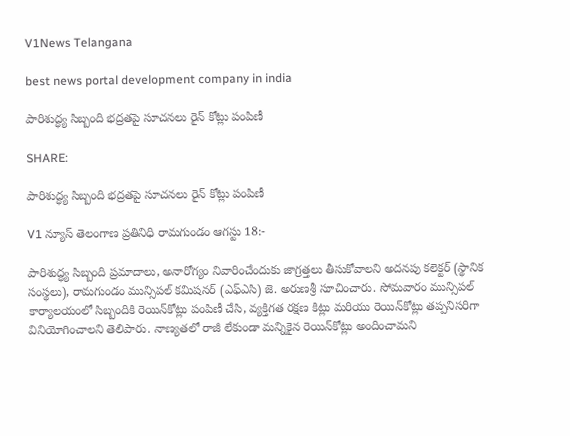V1News Telangana

best news portal development company in india

పారిశుద్ధ్య సిబ్బంది భద్రతపై సూచనలు రైన్ కోట్లు పంపిణీ

SHARE:

పారిశుద్ధ్య సిబ్బంది భద్రతపై సూచనలు రైన్ కోట్లు పంపిణీ

V1 న్యూస్ తెలంగాణ ప్రతినిధి రామగుండం ఆగస్టు 18:-

పారిశుద్ధ్య సిబ్బంది ప్రమాదాలు, అనారోగ్యం నివారించేందుకు జాగ్రత్తలు తీసుకోవాలని అదనపు కలెక్టర్ (స్థానిక సంస్థలు), రామగుండం మున్సిపల్ కమిషనర్ (ఎఫ్‌ఎసి) జె. అరుణశ్రీ సూచించారు. సోమవారం మున్సిపల్ కార్యాలయంలో సిబ్బందికి రెయిన్‌కోట్లు పంపిణీ చేసి, వ్యక్తిగత రక్షణ కిట్లు మరియు రెయిన్‌కోట్లు తప్పనిసరిగా వినియోగించాలని తెలిపారు. నాణ్యతలో రాజీ లేకుండా మన్నికైన రెయిన్‌కోట్లు అందించామని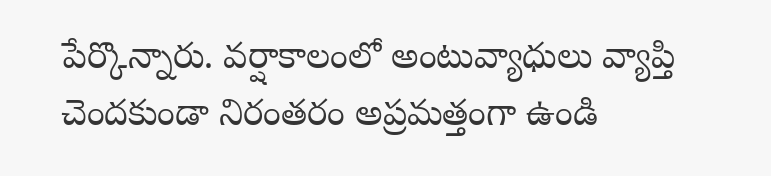పేర్కొన్నారు. వర్షాకాలంలో అంటువ్యాధులు వ్యాప్తి చెందకుండా నిరంతరం అప్రమత్తంగా ఉండి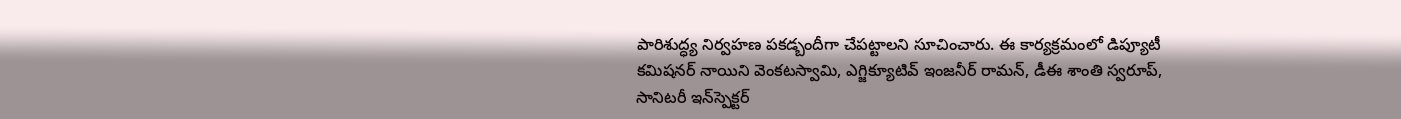పారిశుద్ధ్య నిర్వహణ పకడ్బందీగా చేపట్టాలని సూచించారు. ఈ కార్యక్రమంలో డిప్యూటీ కమిషనర్ నాయిని వెంకటస్వామి, ఎగ్జిక్యూటివ్ ఇంజనీర్ రామన్, డీఈ శాంతి స్వరూప్, సానిటరీ ఇన్‌స్పెక్టర్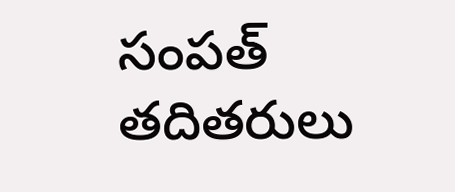సంపత్ తదితరులు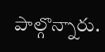పాల్గొన్నారు.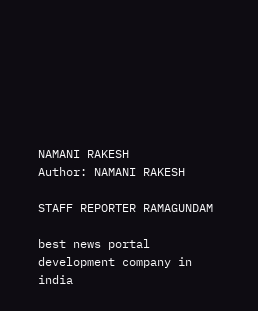NAMANI RAKESH
Author: NAMANI RAKESH

STAFF REPORTER RAMAGUNDAM

best news portal development company in india